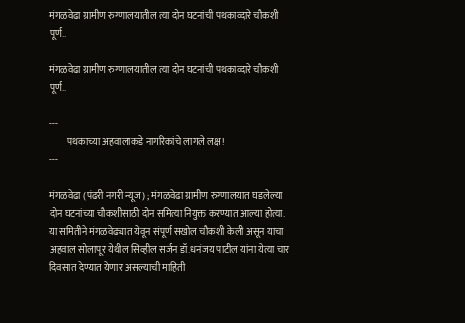मंगळवेढा ग्रामीण रुग्णालयातील त्या दोन घटनांची पथकाव्दारे चौकशी पूर्ण..

मंगळवेढा ग्रामीण रुग्णालयातील त्या दोन घटनांची पथकाव्दारे चौकशी पूर्ण..

---
         पथकाच्या अहवालाकडे नागरिकांचे लागले लक्ष!
---

मंगळवेढा (पंढरी नगरी न्यूज) ; मंगळवेढा ग्रामीण रुग्णालयात घडलेल्या दोन घटनांच्या चौकशीसाठी दोन समित्या नियुक्त करण्यात आल्या होत्या. या समितीने मंगळवेढ्यात येवून संपूर्ण सखोल चौकशी केली असून याचा अहवाल सोलापूर येथील सिव्हील सर्जन डॉ.धनंजय पाटील यांना येत्या चार दिवसात देण्यात येणार असल्याची माहिती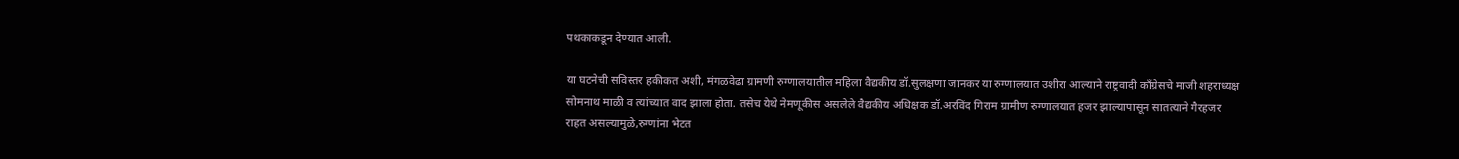पथकाकडून देण्यात आली.

या घटनेची सविस्तर हकीकत अशी, मंगळवेढा ग्रामणी रुग्णालयातील महिला वैद्यकीय डॉ.सुलक्षणा जानकर या रुग्णालयात उशीरा आल्याने राष्ट्रवादी काँग्रेसचे माजी शहराध्यक्ष सोमनाथ माळी व त्यांच्यात वाद झाला होता. तसेच येथे नेमणूकीस असलेले वैद्यकीय अधिक्षक डॉ.अरविंद गिराम ग्रामीण रुग्णालयात हजर झाल्यापासून सातत्याने गैरहजर राहत असल्यामुळे,रुग्णांना भेटत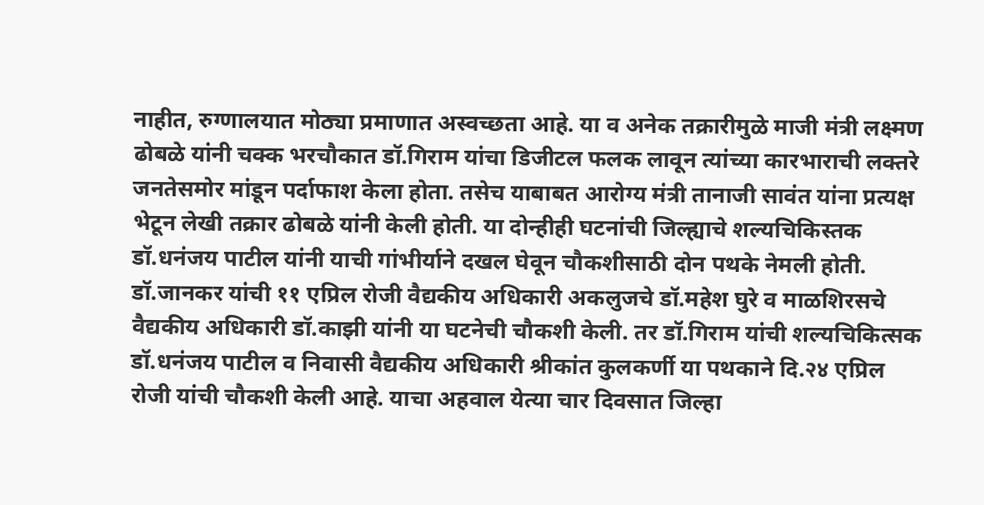नाहीत, रुग्णालयात मोठ्या प्रमाणात अस्वच्छता आहे. या व अनेक तक्रारीमुळे माजी मंत्री लक्ष्मण ढोबळे यांनी चक्क भरचौकात डॉ.गिराम यांचा डिजीटल फलक लावून त्यांच्या कारभाराची लक्तरे जनतेसमोर मांडून पर्दाफाश केला होता. तसेच याबाबत आरोग्य मंत्री तानाजी सावंत यांना प्रत्यक्ष भेटून लेखी तक्रार ढोबळे यांनी केली होती. या दोन्हीही घटनांची जिल्ह्याचे शल्यचिकिस्तक डॉ.धनंजय पाटील यांनी याची गांभीर्याने दखल घेवून चौकशीसाठी दोन पथके नेमली होती. डॉ.जानकर यांची ११ एप्रिल रोजी वैद्यकीय अधिकारी अकलुजचे डॉ.महेश घुरे व माळशिरसचे वैद्यकीय अधिकारी डॉ.काझी यांनी या घटनेची चौकशी केली. तर डॉ.गिराम यांची शल्यचिकित्सक डॉ.धनंजय पाटील व निवासी वैद्यकीय अधिकारी श्रीकांत कुलकर्णी या पथकाने दि.२४ एप्रिल रोजी यांची चौकशी केली आहे. याचा अहवाल येत्या चार दिवसात जिल्हा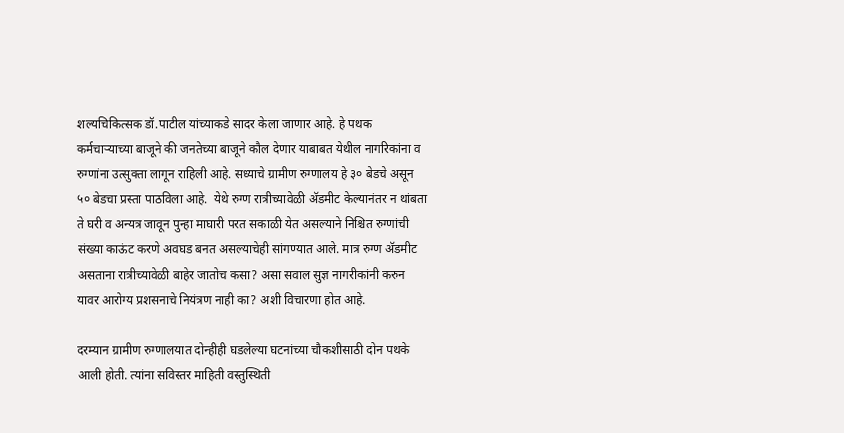शल्यचिकित्सक डॉ.पाटील यांच्याकडे सादर केला जाणार आहे. हे पथक कर्मचार्‍याच्या बाजूने की जनतेच्या बाजूने कौल देणार याबाबत येथील नागरिकांना व रुग्णांना उत्सुक्ता लागून राहिली आहे. सध्याचे ग्रामीण रुग्णालय हे ३० बेडचे असून ५० बेडचा प्रस्ता पाठविला आहे.  येथे रुग्ण रात्रीच्यावेळी अ‍ॅडमीट केल्यानंतर न थांबता ते घरी व अन्यत्र जावून पुन्हा माघारी परत सकाळी येत असल्याने निश्चित रुग्णांची संख्या काऊंट करणे अवघड बनत असल्याचेही सांगण्यात आले. मात्र रुग्ण अ‍ॅडमीट असताना रात्रीच्यावेळी बाहेर जातोच कसा? असा सवाल सुज्ञ नागरीकांनी करुन यावर आरोग्य प्रशसनाचे नियंत्रण नाही का? अशी विचारणा होत आहे.

दरम्यान ग्रामीण रुग्णालयात दोन्हीही घडलेल्या घटनांच्या चौकशीसाठी दोन पथके आली होती. त्यांना सविस्तर माहिती वस्तुस्थिती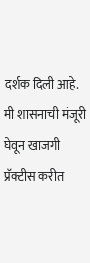दर्शक दिली आहे. मी शासनाची मंजूरी घेवून खाजगी प्रॅक्टीस करीत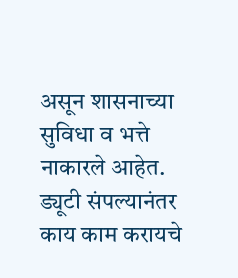असून शासनाच्या सुविधा व भत्ते नाकारले आहेत. ड्यूटी संपल्यानंतर काय काम करायचे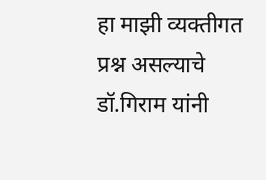हा माझी व्यक्तीगत प्रश्न असल्याचे डॉ.गिराम यांनी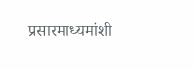प्रसारमाध्यमांशी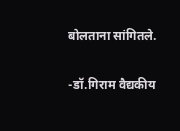बोलताना सांगितले.

-डॉ.गिराम वैद्यकीय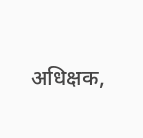अधिक्षक,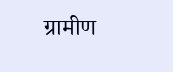ग्रामीण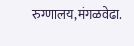रुग्णालय,मंगळवेढा.